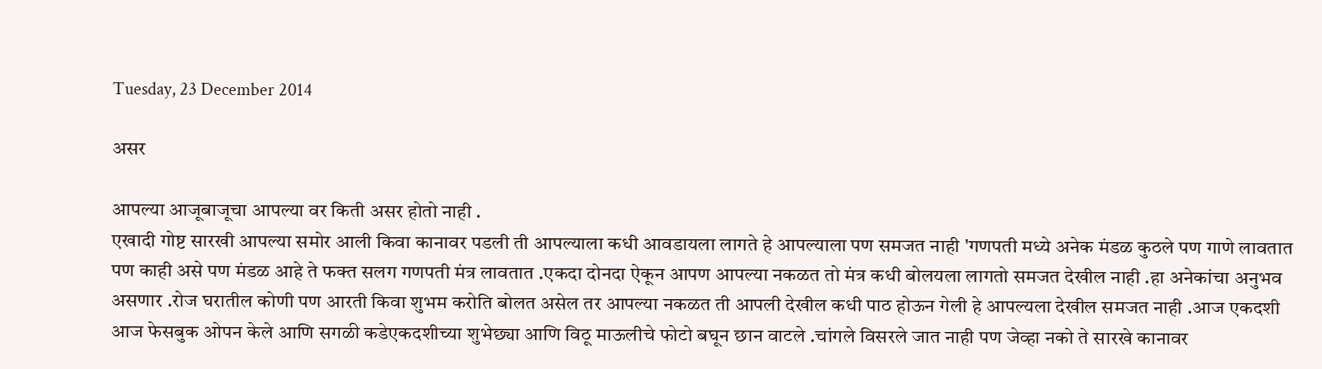Tuesday, 23 December 2014

असर

आपल्या आजूबाजूचा आपल्या वर किती असर होतो नाही .
एखादी गोष्ट सारखी आपल्या समोर आली किवा कानावर पडली ती आपल्याला कधी आवडायला लागते हे आपल्याला पण समजत नाही 'गणपती मध्ये अनेक मंडळ कुठले पण गाणे लावतात पण काही असे पण मंडळ आहे ते फक्त सलग गणपती मंत्र लावतात .एकदा दोनदा ऐकून आपण आपल्या नकळत तो मंत्र कधी बोलयला लागतो समजत देखील नाही .हा अनेकांचा अनुभव असणार .रोज घरातील कोणी पण आरती किवा शुभम करोति बोलत असेल तर आपल्या नकळत ती आपली देखील कधी पाठ होऊन गेली हे आपल्यला देखील समजत नाही .आज एकदशी आज फेसबुक ओपन केले आणि सगळी कडेएकदशीच्या शुभेछ्या आणि विठू माऊलीचे फोटो बघून छान वाटले .चांगले विसरले जात नाही पण जेव्हा नको ते सारखे कानावर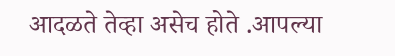आदळते तेव्हा असेच होते .आपल्या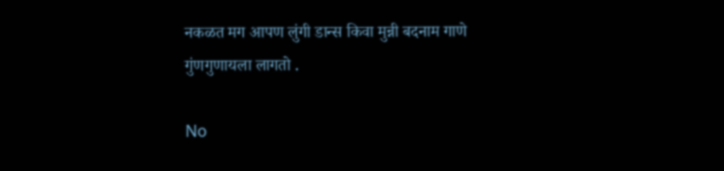नकळत मग आपण लुंगी डान्स किवा मुन्नी बदनाम गाणे गुंणगुणायला लागतो .

No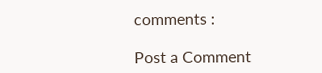comments :

Post a Comment